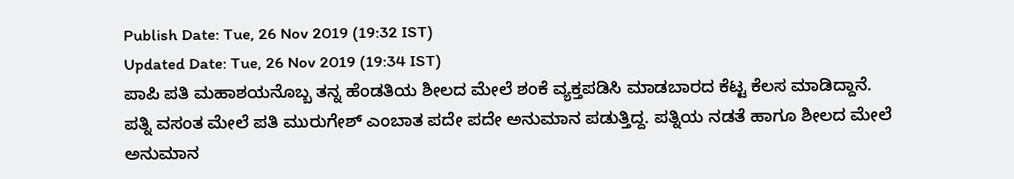Publish Date: Tue, 26 Nov 2019 (19:32 IST)
Updated Date: Tue, 26 Nov 2019 (19:34 IST)
ಪಾಪಿ ಪತಿ ಮಹಾಶಯನೊಬ್ಬ ತನ್ನ ಹೆಂಡತಿಯ ಶೀಲದ ಮೇಲೆ ಶಂಕೆ ವ್ಯಕ್ತಪಡಿಸಿ ಮಾಡಬಾರದ ಕೆಟ್ಟ ಕೆಲಸ ಮಾಡಿದ್ದಾನೆ.
ಪತ್ನಿ ವಸಂತ ಮೇಲೆ ಪತಿ ಮುರುಗೇಶ್ ಎಂಬಾತ ಪದೇ ಪದೇ ಅನುಮಾನ ಪಡುತ್ತಿದ್ದ. ಪತ್ನಿಯ ನಡತೆ ಹಾಗೂ ಶೀಲದ ಮೇಲೆ ಅನುಮಾನ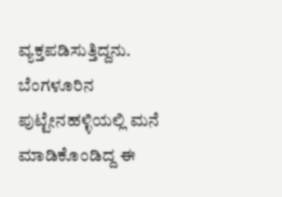ವ್ಯಕ್ತಪಡಿಸುತ್ತಿದ್ದನು.
ಬೆಂಗಳೂರಿನ ಪುಟ್ಟೇನಹಳ್ಳಿಯಲ್ಲಿ ಮನೆ ಮಾಡಿಕೊಂಡಿದ್ದ ಈ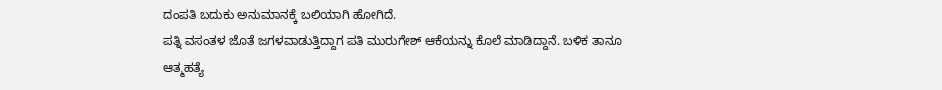ದಂಪತಿ ಬದುಕು ಅನುಮಾನಕ್ಕೆ ಬಲಿಯಾಗಿ ಹೋಗಿದೆ.
ಪತ್ನಿ ವಸಂತಳ ಜೊತೆ ಜಗಳವಾಡುತ್ತಿದ್ದಾಗ ಪತಿ ಮುರುಗೇಶ್ ಆಕೆಯನ್ನು ಕೊಲೆ ಮಾಡಿದ್ದಾನೆ. ಬಳಿಕ ತಾನೂ ಆತ್ಮಹತ್ಯೆ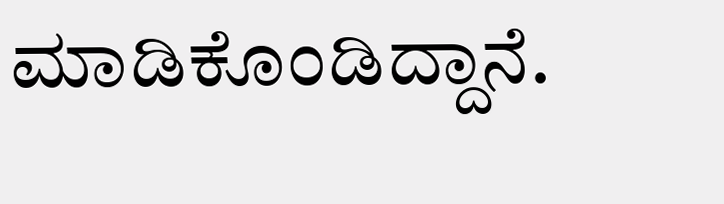ಮಾಡಿಕೊಂಡಿದ್ದಾನೆ.